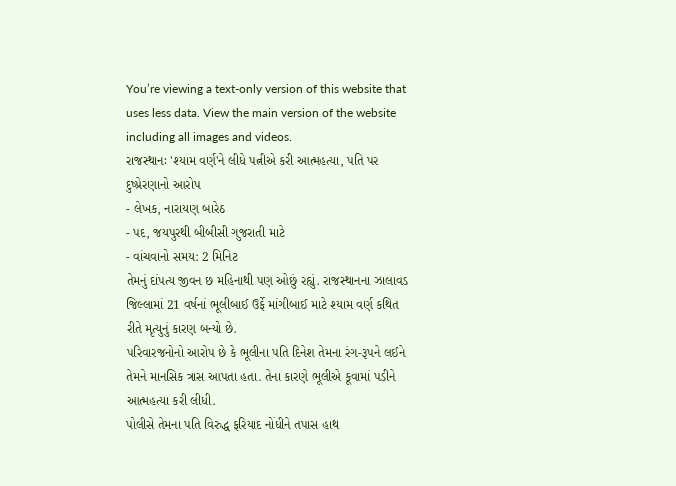You’re viewing a text-only version of this website that uses less data. View the main version of the website including all images and videos.
રાજસ્થાનઃ 'શ્યામ વર્ણ'ને લીધે પત્નીએ કરી આત્મહત્યા, પતિ પર દુષ્પ્રેરણાનો આરોપ
- લેખક, નારાયણ બારેઠ
- પદ, જયપુરથી બીબીસી ગુજરાતી માટે
- વાંચવાનો સમય: 2 મિનિટ
તેમનું દાંપત્ય જીવન છ મહિનાથી પણ ઓછું રહ્યું. રાજસ્થાનના ઝાલાવડ જિલ્લામાં 21 વર્ષનાં ભૂલીબાઈ ઉર્ફે માંગીબાઈ માટે શ્યામ વર્ણ કથિત રીતે મૃત્યુનું કારણ બન્યો છે.
પરિવારજનોનો આરોપ છે કે ભૂલીના પતિ દિનેશ તેમના રંગ-રૂપને લઈને તેમને માનસિક ત્રાસ આપતા હતા. તેના કારણે ભૂલીએ કૂવામાં પડીને આત્મહત્યા કરી લીધી.
પોલીસે તેમના પતિ વિરુદ્ધ ફરિયાદ નોંધીને તપાસ હાથ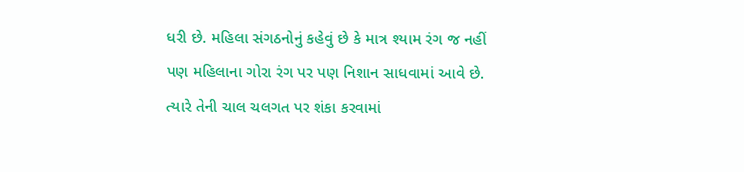ધરી છે. મહિલા સંગઠનોનું કહેવું છે કે માત્ર શ્યામ રંગ જ નહીં પણ મહિલાના ગોરા રંગ પર પણ નિશાન સાધવામાં આવે છે. ત્યારે તેની ચાલ ચલગત પર શંકા કરવામાં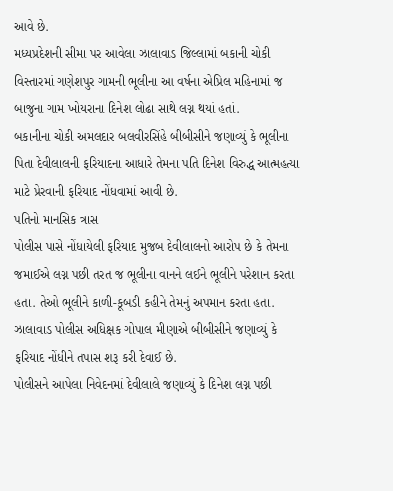આવે છે.
મધ્યપ્રદેશની સીમા પર આવેલા ઝાલાવાડ જિલ્લામાં બકાની ચોકી વિસ્તારમાં ગણેશપુર ગામની ભૂલીના આ વર્ષના એપ્રિલ મહિનામાં જ બાજુના ગામ ખોયરાના દિનેશ લોઢા સાથે લગ્ન થયાં હતાં.
બકાનીના ચોકી અમલદાર બલવીરસિંહે બીબીસીને જણાવ્યું કે ભૂલીના પિતા દેવીલાલની ફરિયાદના આધારે તેમના પતિ દિનેશ વિરુદ્ધ આત્મહત્યા માટે પ્રેરવાની ફરિયાદ નોંધવામાં આવી છે.
પતિનો માનસિક ત્રાસ
પોલીસ પાસે નોંધાયેલી ફરિયાદ મુજબ દેવીલાલનો આરોપ છે કે તેમના જમાઈએ લગ્ન પછી તરત જ ભૂલીના વાનને લઈને ભૂલીને પરેશાન કરતા હતા. તેઓ ભૂલીને કાળી-કૂબડી કહીને તેમનું અપમાન કરતા હતા.
ઝાલાવાડ પોલીસ અધિક્ષક ગોપાલ મીણાએ બીબીસીને જણાવ્યું કે ફરિયાદ નોંધીને તપાસ શરૂ કરી દેવાઈ છે.
પોલીસને આપેલા નિવેદનમાં દેવીલાલે જણાવ્યું કે દિનેશ લગ્ન પછી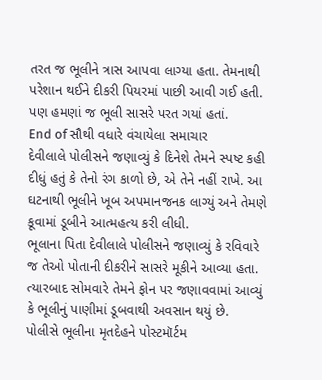તરત જ ભૂલીને ત્રાસ આપવા લાગ્યા હતા. તેમનાથી પરેશાન થઈને દીકરી પિયરમાં પાછી આવી ગઈ હતી. પણ હમણાં જ ભૂલી સાસરે પરત ગયાં હતાં.
End of સૌથી વધારે વંચાયેલા સમાચાર
દેવીલાલે પોલીસને જણાવ્યું કે દિનેશે તેમને સ્પષ્ટ કહી દીધું હતું કે તેનો રંગ કાળો છે, એ તેને નહીં રાખે. આ ઘટનાથી ભૂલીને ખૂબ અપમાનજનક લાગ્યું અને તેમણે કૂવામાં ડૂબીને આત્મહત્ય કરી લીધી.
ભૂલાના પિતા દેવીલાલે પોલીસને જણાવ્યું કે રવિવારે જ તેઓ પોતાની દીકરીને સાસરે મૂકીને આવ્યા હતા. ત્યારબાદ સોમવારે તેમને ફોન પર જણાવવામાં આવ્યું કે ભૂલીનું પાણીમાં ડૂબવાથી અવસાન થયું છે.
પોલીસે ભૂલીના મૃતદેહને પોસ્ટમૉર્ટમ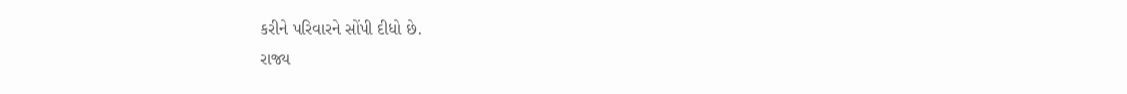કરીને પરિવારને સોંપી દીધો છે.
રાજ્ય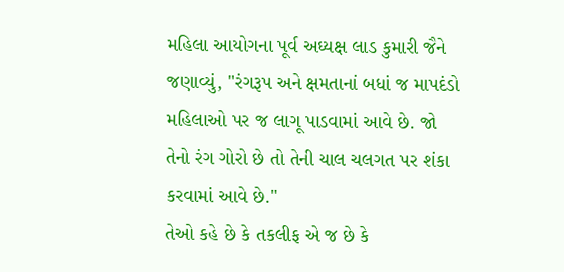મહિલા આયોગના પૂર્વ અઘ્યક્ષ લાડ કુમારી જૈને જણાવ્યું, "રંગરૂપ અને ક્ષમતાનાં બધાં જ માપદંડો મહિલાઓ પર જ લાગૂ પાડવામાં આવે છે. જો તેનો રંગ ગોરો છે તો તેની ચાલ ચલગત પર શંકા કરવામાં આવે છે."
તેઓ કહે છે કે તકલીફ એ જ છે કે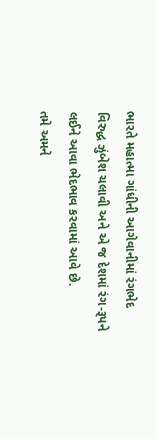ભારતે મહાત્મા ગાંધીની આગેવાનીમાં રંગભેદ વિરુદ્ધ ઝુંબેશ ચલાવી અને એ જ દેશમાં રંગ-રૂપને લઈને આવા ભેદભાવ કરવામાં આવે છે.
તમે અમને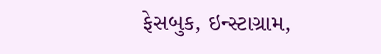ફેસબુક, ઇન્સ્ટાગ્રામ,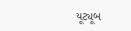યૂટ્યૂબ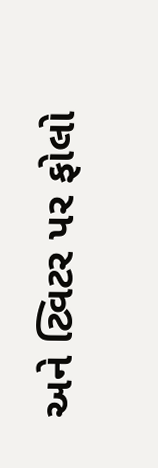અને ટ્વિટર પર ફોલો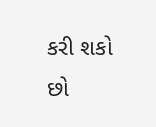કરી શકો છો